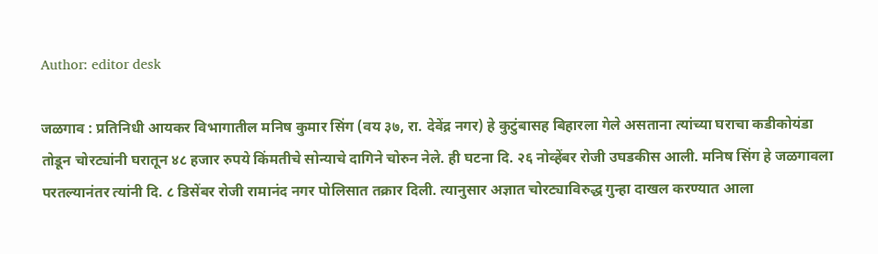Author: editor desk

जळगाव : प्रतिनिधी आयकर विभागातील मनिष कुमार सिंग (वय ३७, रा. देवेंद्र नगर) हे कुटुंबासह बिहारला गेले असताना त्यांच्या घराचा कडीकोयंडा तोडून चोरट्यांनी घरातून ४८ हजार रुपये किंमतीचे सोन्याचे दागिने चोरुन नेले. ही घटना दि. २६ नोव्हेंबर रोजी उघडकीस आली. मनिष सिंग हे जळगावला परतल्यानंतर त्यांनी दि. ८ डिसेंबर रोजी रामानंद नगर पोलिसात तक्रार दिली. त्यानुसार अज्ञात चोरट्याविरुद्ध गुन्हा दाखल करण्यात आला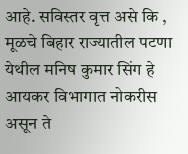आहे. सविस्तर वृत्त असे कि ,  मूळचे बिहार राज्यातील पटणा येथील मनिष कुमार सिंग हे आयकर विभागात नोकरीस असून ते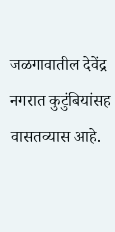जळगावातील देवेंद्र नगरात कुटुंबियांसह वासतव्यास आहे.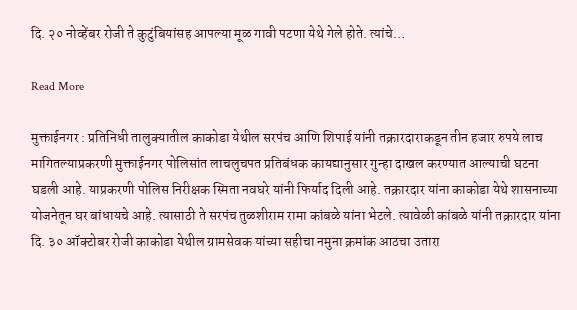दि. २० नोव्हेंबर रोजी ते कुटुंबियांसह आपल्या मूळ गावी पटणा येथे गेले होते. त्यांचे…

Read More

मुक्ताईनगर : प्रतिनिधी तालुक्यातील काकोडा येथील सरपंच आणि शिपाई यांनी तक्रारदाराकडून तीन हजार रुपये लाच मागितल्याप्रकरणी मुक्ताईनगर पोलिसांत लाचलुचपत प्रतिबंधक कायद्यानुसार गुन्हा दाखल करण्यात आल्याची घटना घडली आहे. याप्रकरणी पोलिस निरीक्षक स्मिता नवघरे यांनी फिर्याद दिली आहे. तक्रारदार यांना काकोडा येथे शासनाच्या योजनेतून घर बांधायचे आहे. त्यासाठी ते सरपंच तुळशीराम रामा कांबळे यांना भेटले. त्यावेळी कांबळे यांनी तक्रारदार यांना दि. ३० ऑक्टोबर रोजी काकोडा येथील ग्रामसेवक यांच्या सहीचा नमुना क्रमांक आठचा उतारा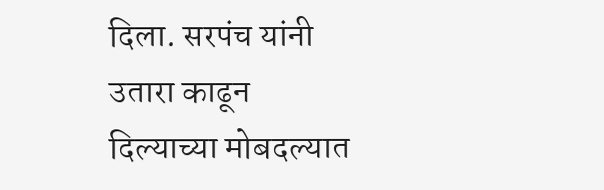दिला. सरपंच यांनी उतारा काढून दिल्याच्या मोबदल्यात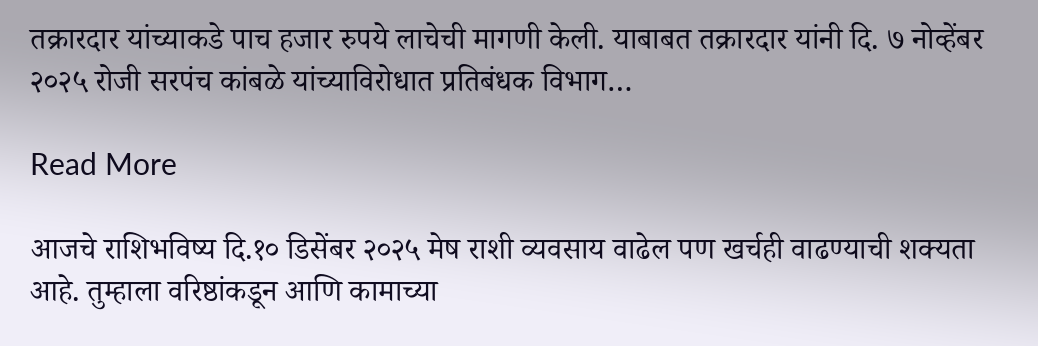तक्रारदार यांच्याकडे पाच हजार रुपये लाचेची मागणी केली. याबाबत तक्रारदार यांनी दि. ७ नोव्हेंबर २०२५ रोजी सरपंच कांबळे यांच्याविरोधात प्रतिबंधक विभाग…

Read More

आजचे राशिभविष्य दि.१० डिसेंबर २०२५ मेष राशी व्यवसाय वाढेल पण खर्चही वाढण्याची शक्यता आहे. तुम्हाला वरिष्ठांकडून आणि कामाच्या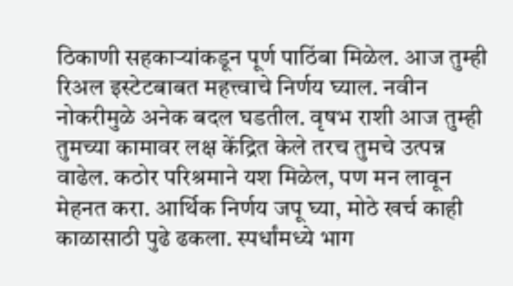ठिकाणी सहकाऱ्यांकडून पूर्ण पाठिंबा मिळेल. आज तुम्ही रिअल इस्टेटबाबत महत्त्वाचे निर्णय घ्याल. नवीन नोकरीमुळे अनेक बदल घडतील. वृषभ राशी आज तुम्ही तुमच्या कामावर लक्ष केंद्रित केले तरच तुमचे उत्पन्न वाढेल. कठोर परिश्रमाने यश मिळेल, पण मन लावून मेहनत करा. आर्थिक निर्णय जपू घ्या, मोठे खर्च काही काळासाठी पुढे ढकला. स्पर्धांमध्ये भाग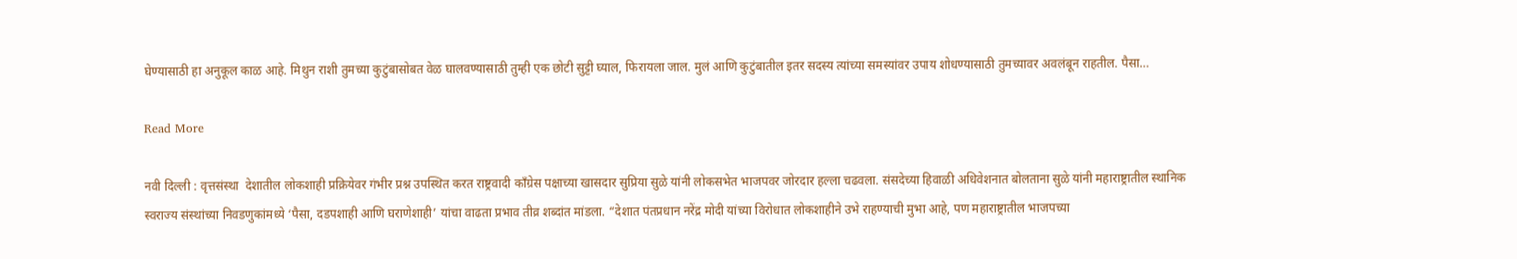घेण्यासाठी हा अनुकूल काळ आहे. मिथुन राशी तुमच्या कुटुंबासोबत वेळ घालवण्यासाठी तुम्ही एक छोटी सुट्टी घ्याल, फिरायला जाल. मुलं आणि कुटुंबातील इतर सदस्य त्यांच्या समस्यांवर उपाय शोधण्यासाठी तुमच्यावर अवलंबून राहतील. पैसा…

Read More

नवी दिल्ली : वृत्तसंस्था  देशातील लोकशाही प्रक्रियेवर गंभीर प्रश्न उपस्थित करत राष्ट्रवादी काँग्रेस पक्षाच्या खासदार सुप्रिया सुळे यांनी लोकसभेत भाजपवर जोरदार हल्ला चढवला. संसदेच्या हिवाळी अधिवेशनात बोलताना सुळे यांनी महाराष्ट्रातील स्थानिक स्वराज्य संस्थांच्या निवडणुकांमध्ये ‘पैसा, दडपशाही आणि घराणेशाही’ यांचा वाढता प्रभाव तीव्र शब्दांत मांडला. “देशात पंतप्रधान नरेंद्र मोदी यांच्या विरोधात लोकशाहीने उभे राहण्याची मुभा आहे, पण महाराष्ट्रातील भाजपच्या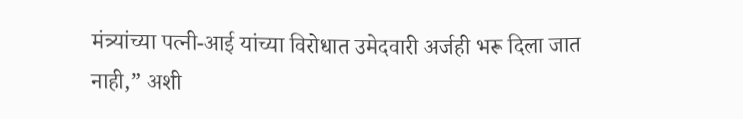मंत्र्यांच्या पत्नी-आई यांच्या विरोधात उमेदवारी अर्जही भरू दिला जात नाही,” अशी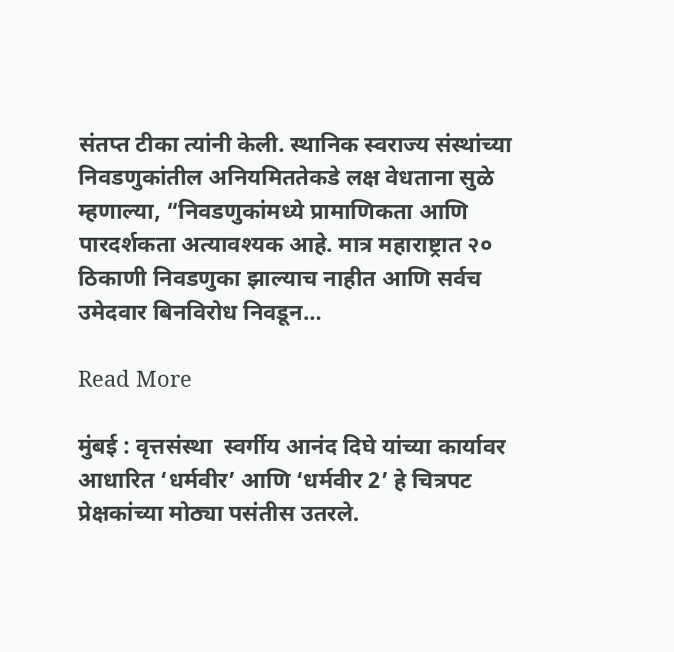संतप्त टीका त्यांनी केली. स्थानिक स्वराज्य संस्थांच्या निवडणुकांतील अनियमिततेकडे लक्ष वेधताना सुळे म्हणाल्या, “निवडणुकांमध्ये प्रामाणिकता आणि पारदर्शकता अत्यावश्यक आहे. मात्र महाराष्ट्रात २० ठिकाणी निवडणुका झाल्याच नाहीत आणि सर्वच उमेदवार बिनविरोध निवडून…

Read More

मुंबई : वृत्तसंस्था  स्वर्गीय आनंद दिघे यांच्या कार्यावर आधारित ‘धर्मवीर’ आणि ‘धर्मवीर 2’ हे चित्रपट प्रेक्षकांच्या मोठ्या पसंतीस उतरले.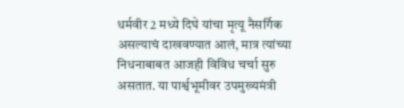धर्मवीर 2 मध्ये दिघे यांचा मृत्यू नैसर्गिक असल्याचं दाखवण्यात आलं, मात्र त्यांच्या निधनाबाबत आजही विविध चर्चा सुरु असतात. या पार्श्वभूमीवर उपमुख्यमंत्री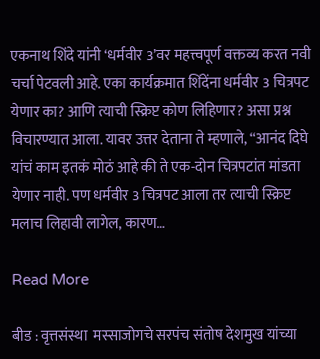एकनाथ शिंदे यांनी ‘धर्मवीर 3’वर महत्त्वपूर्ण वक्तव्य करत नवी चर्चा पेटवली आहे. एका कार्यक्रमात शिंदेंना धर्मवीर 3 चित्रपट येणार का? आणि त्याची स्क्रिप्ट कोण लिहिणार? असा प्रश्न विचारण्यात आला. यावर उत्तर देताना ते म्हणाले, “आनंद दिघे यांचं काम इतकं मोठं आहे की ते एक-दोन चित्रपटांत मांडता येणार नाही. पण धर्मवीर 3 चित्रपट आला तर त्याची स्क्रिप्ट मलाच लिहावी लागेल, कारण…

Read More

बीड : वृत्तसंस्था  मस्साजोगचे सरपंच संतोष देशमुख यांच्या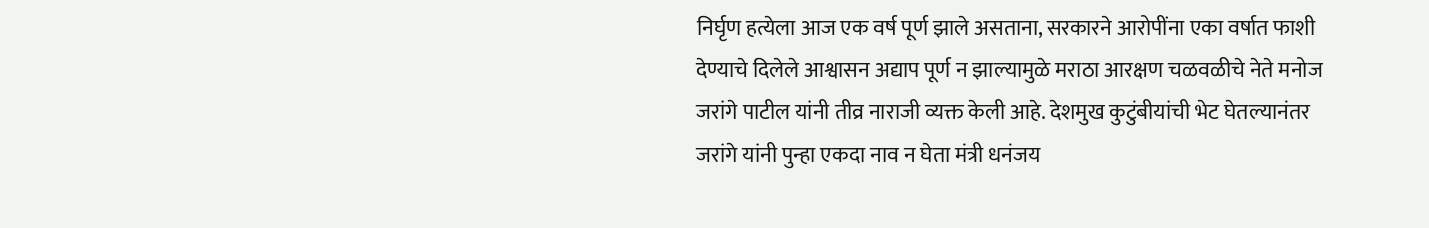निर्घृण हत्येला आज एक वर्ष पूर्ण झाले असताना, सरकारने आरोपींना एका वर्षात फाशी देण्याचे दिलेले आश्वासन अद्याप पूर्ण न झाल्यामुळे मराठा आरक्षण चळवळीचे नेते मनोज जरांगे पाटील यांनी तीव्र नाराजी व्यक्त केली आहे. देशमुख कुटुंबीयांची भेट घेतल्यानंतर जरांगे यांनी पुन्हा एकदा नाव न घेता मंत्री धनंजय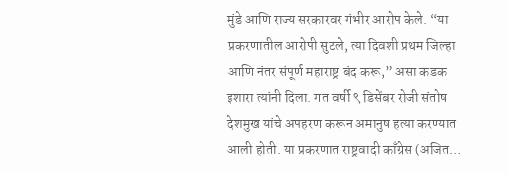मुंडे आणि राज्य सरकारवर गंभीर आरोप केले. “या प्रकरणातील आरोपी सुटले, त्या दिवशी प्रथम जिल्हा आणि नंतर संपूर्ण महाराष्ट्र बंद करू,” असा कडक इशारा त्यांनी दिला. गत वर्षी ९ डिसेंबर रोजी संतोष देशमुख यांचे अपहरण करून अमानुष हत्या करण्यात आली होती. या प्रकरणात राष्ट्रवादी काँग्रेस (अजित…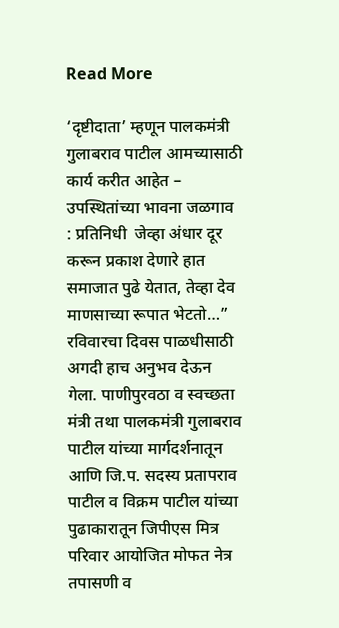Read More

‘दृष्टीदाता’ म्हणून पालकमंत्री गुलाबराव पाटील आमच्यासाठी कार्य करीत आहेत – उपस्थितांच्या भावना जळगाव : प्रतिनिधी  जेव्हा अंधार दूर करून प्रकाश देणारे हात समाजात पुढे येतात, तेव्हा देव माणसाच्या रूपात भेटतो…” रविवारचा दिवस पाळधीसाठी अगदी हाच अनुभव देऊन गेला. पाणीपुरवठा व स्वच्छता मंत्री तथा पालकमंत्री गुलाबराव पाटील यांच्या मार्गदर्शनातून आणि जि.प. सदस्य प्रतापराव पाटील व विक्रम पाटील यांच्या पुढाकारातून जिपीएस मित्र परिवार आयोजित मोफत नेत्र तपासणी व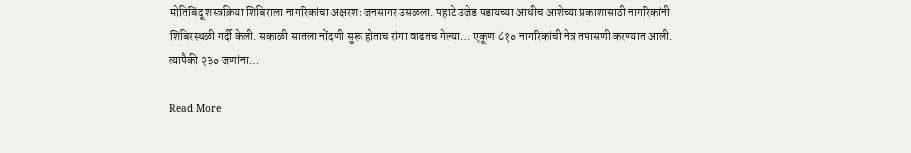मोतिबिंदू शस्त्रक्रिया शिबिराला नागरिकांचा अक्षरशः जनसागर उसळला. पहाटे उजेड पडायच्या आधीच आशेच्या प्रकाशासाठी नागरिकांनी शिबिरस्थळी गर्दी केली. सकाळी सातला नोंदणी सुरू होताच रांगा वाढतच गेल्या… एकूण ८१० नागरिकांची नेत्र तपासणी करण्यात आली. त्यापैकी २३० जणांना…

Read More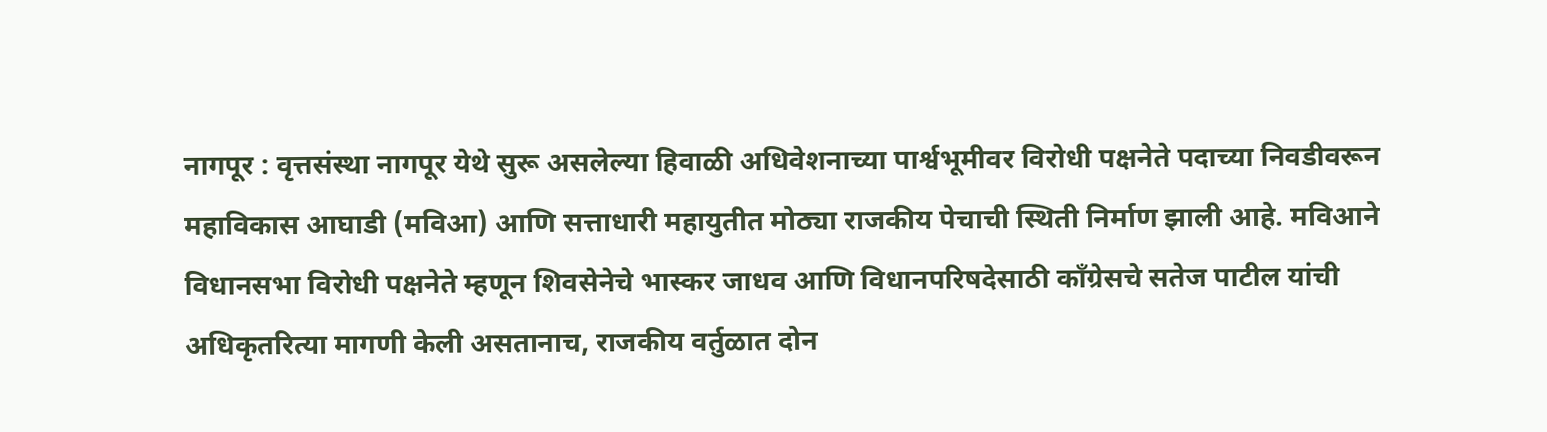नागपूर : वृत्तसंस्था नागपूर येथे सुरू असलेल्या हिवाळी अधिवेशनाच्या पार्श्वभूमीवर विरोधी पक्षनेते पदाच्या निवडीवरून महाविकास आघाडी (मविआ) आणि सत्ताधारी महायुतीत मोठ्या राजकीय पेचाची स्थिती निर्माण झाली आहे. मविआने विधानसभा विरोधी पक्षनेते म्हणून शिवसेनेचे भास्कर जाधव आणि विधानपरिषदेसाठी काँग्रेसचे सतेज पाटील यांची अधिकृतरित्या मागणी केली असतानाच, राजकीय वर्तुळात दोन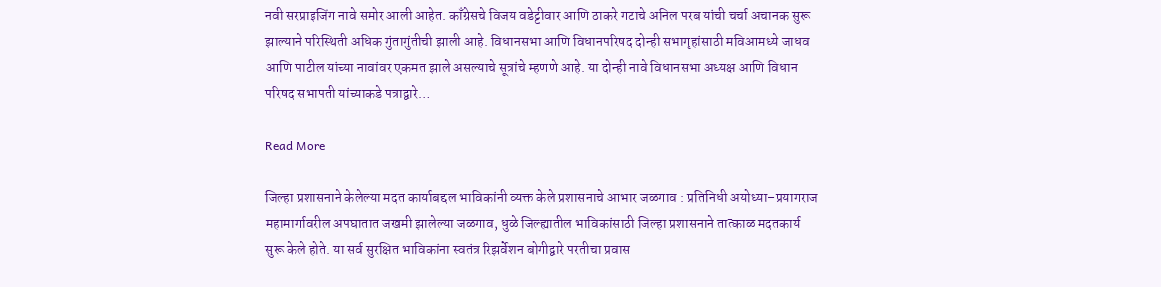नवी सरप्राइजिंग नावे समोर आली आहेत. काँग्रेसचे विजय वडेट्टीवार आणि ठाकरे गटाचे अनिल परब यांची चर्चा अचानक सुरू झाल्याने परिस्थिती अधिक गुंतागुंतीची झाली आहे. विधानसभा आणि विधानपरिषद दोन्ही सभागृहांसाठी मविआमध्ये जाधव आणि पाटील यांच्या नावांवर एकमत झाले असल्याचे सूत्रांचे म्हणणे आहे. या दोन्ही नावे विधानसभा अध्यक्ष आणि विधान परिषद सभापती यांच्याकडे पत्राद्वारे…

Read More

जिल्हा प्रशासनाने केलेल्या मदत कार्याबद्दल भाविकांनी व्यक्त केले प्रशासनाचे आभार जळगाव : प्रतिनिधी अयोध्या–प्रयागराज महामार्गावरील अपघातात जखमी झालेल्या जळगाव, धुळे जिल्ह्यातील भाविकांसाठी जिल्हा प्रशासनाने तात्काळ मदतकार्य सुरू केले होते. या सर्व सुरक्षित भाविकांना स्वतंत्र रिझर्वेशन बोगीद्वारे परतीचा प्रवास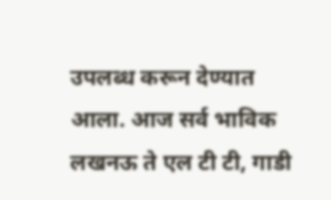उपलब्ध करून देण्यात आला. आज सर्व भाविक लखनऊ ते एल टी टी, गाडी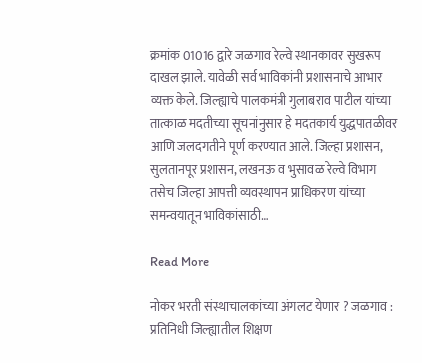क्रमांक 01016 द्वारे जळगाव रेल्वे स्थानकावर सुखरूप दाखल झाले. यावेळी सर्व भाविकांनी प्रशासनाचे आभार व्यक्त केले. जिल्ह्याचे पालकमंत्री गुलाबराव पाटील यांच्या तात्काळ मदतीच्या सूचनांनुसार हे मदतकार्य युद्धपातळीवर आणि जलदगतीने पूर्ण करण्यात आले. जिल्हा प्रशासन, सुलतानपूर प्रशासन, लखनऊ व भुसावळ रेल्वे विभाग तसेच जिल्हा आपत्ती व्यवस्थापन प्राधिकरण यांच्या समन्वयातून भाविकांसाठी…

Read More

नोकर भरती संस्थाचालकांच्या अंगलट येणार ? जळगाव : प्रतिनिधी जिल्ह्यातील शिक्षण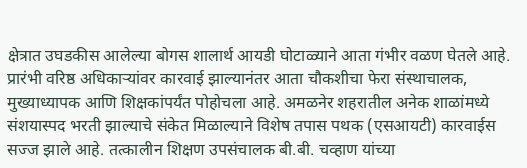क्षेत्रात उघडकीस आलेल्या बोगस शालार्थ आयडी घोटाळ्याने आता गंभीर वळण घेतले आहे. प्रारंभी वरिष्ठ अधिकाऱ्यांवर कारवाई झाल्यानंतर आता चौकशीचा फेरा संस्थाचालक, मुख्याध्यापक आणि शिक्षकांपर्यंत पोहोचला आहे. अमळनेर शहरातील अनेक शाळांमध्ये संशयास्पद भरती झाल्याचे संकेत मिळाल्याने विशेष तपास पथक (एसआयटी) कारवाईस सज्ज झाले आहे. तत्कालीन शिक्षण उपसंचालक बी.बी. चव्हाण यांच्या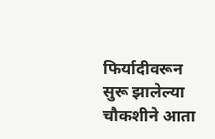फिर्यादीवरून सुरू झालेल्या चौकशीने आता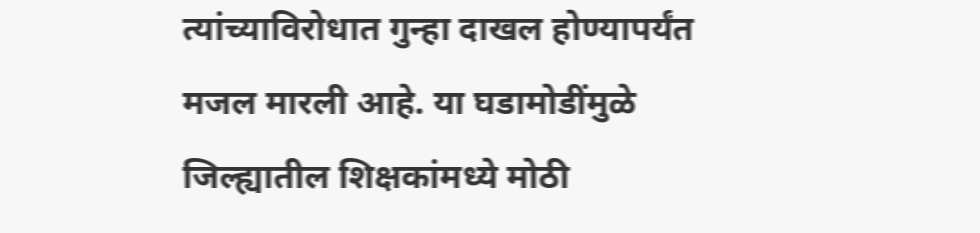त्यांच्याविरोधात गुन्हा दाखल होण्यापर्यंत मजल मारली आहे. या घडामोडींमुळे जिल्ह्यातील शिक्षकांमध्ये मोठी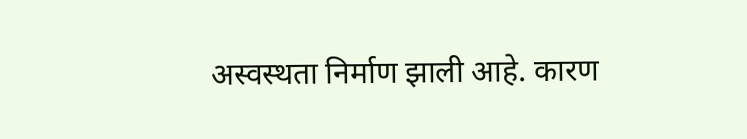अस्वस्थता निर्माण झाली आहे. कारण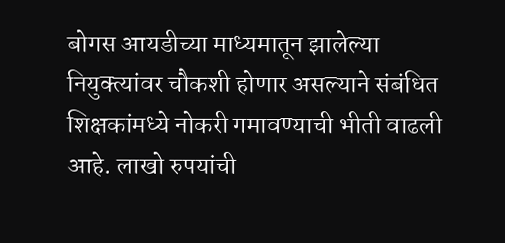बोगस आयडीच्या माध्यमातून झालेल्या नियुक्त्यांवर चौकशी होणार असल्याने संबंधित शिक्षकांमध्ये नोकरी गमावण्याची भीती वाढली आहे. लाखो रुपयांची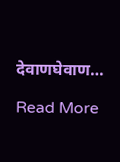देवाणघेवाण…

Read More